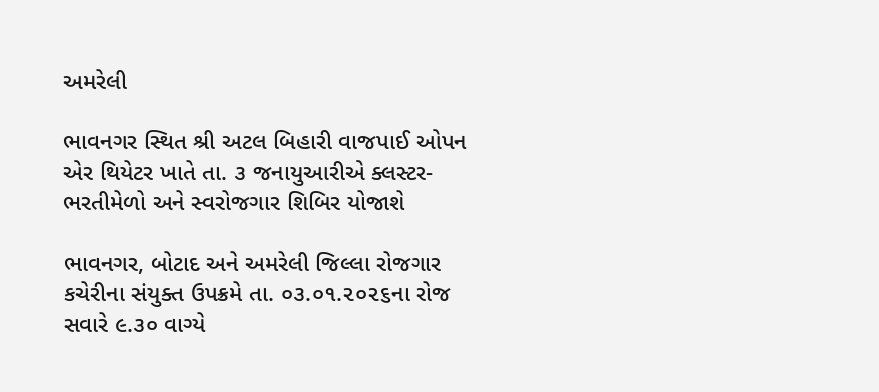અમરેલી

ભાવનગર સ્થિત શ્રી અટલ બિહારી વાજપાઈ ઓપન એર થિયેટર ખાતે તા. ૩ જનાયુઆરીએ ક્લસ્ટર- ભરતીમેળો અને સ્વરોજગાર શિબિર યોજાશે

ભાવનગર, બોટાદ અને અમરેલી જિલ્લા રોજગાર કચેરીના સંયુક્ત ઉપક્રમે તા. ૦૩.૦૧.૨૦૨૬ના રોજ સવારે ૯.૩૦ વાગ્યે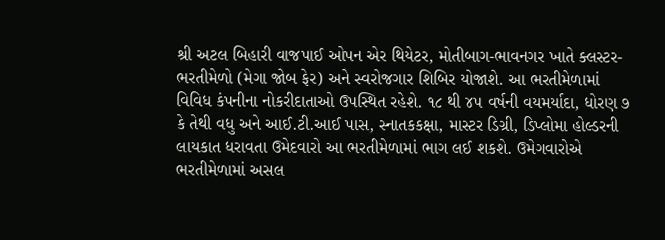શ્રી અટલ બિહારી વાજપાઈ ઓપન એર થિયેટર, મોતીબાગ-ભાવનગર ખાતે ક્લસ્ટર- ભરતીમેળો (મેગા જોબ ફેર) અને સ્વરોજગાર શિબિર યોજાશે. આ ભરતીમેળામાં વિવિધ કંપનીના નોકરીદાતાઓ ઉપસ્થિત રહેશે. ૧૮ થી ૪૫ વર્ષની વયમર્યાદા, ધોરણ ૭ કે તેથી વધુ અને આઈ.ટી.આઈ પાસ, સ્નાતકકક્ષા, માસ્ટર ડિગ્રી, ડિપ્લોમા હોલ્ડરની લાયકાત ધરાવતા ઉમેદવારો આ ભરતીમેળામાં ભાગ લઈ શકશે. ઉમેગવારોએ ભરતીમેળામાં અસલ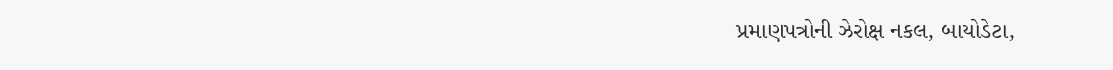પ્રમાણપત્રોની ઝેરોક્ષ નકલ, બાયોડેટા,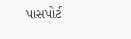પાસપોર્ટ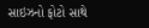સાઇઝનો ફોટો સાથે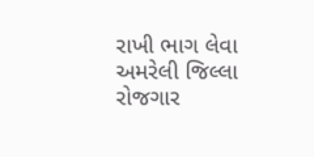રાખી ભાગ લેવા અમરેલી જિલ્લા રોજગાર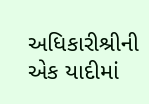અધિકારીશ્રીની એક યાદીમાં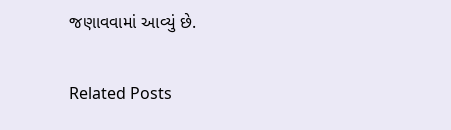જણાવવામાં આવ્યું છે.

Related Posts